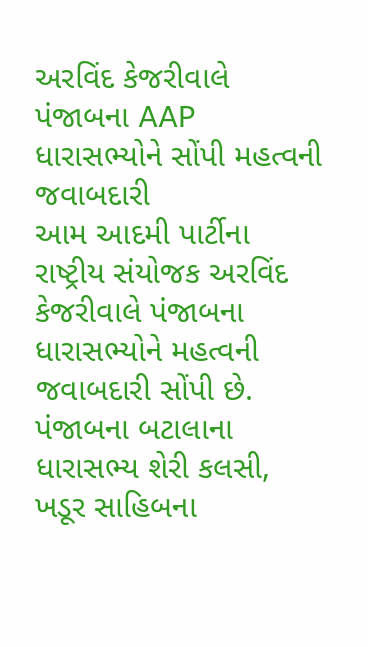અરવિંદ કેજરીવાલે પંજાબના AAP ધારાસભ્યોને સોંપી મહત્વની જવાબદારી
આમ આદમી પાર્ટીના રાષ્ટ્રીય સંયોજક અરવિંદ કેજરીવાલે પંજાબના ધારાસભ્યોને મહત્વની જવાબદારી સોંપી છે.
પંજાબના બટાલાના ધારાસભ્ય શેરી કલસી, ખડૂર સાહિબના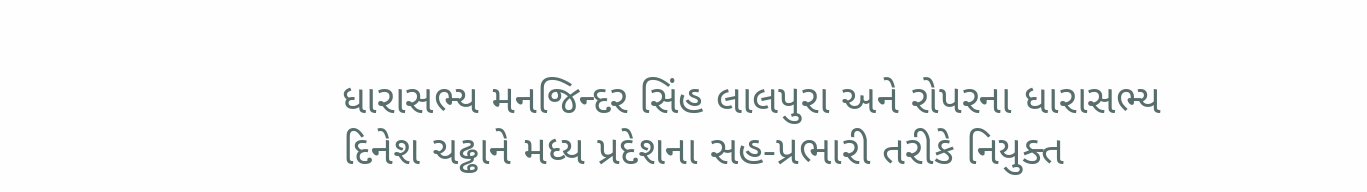ધારાસભ્ય મનજિન્દર સિંહ લાલપુરા અને રોપરના ધારાસભ્ય દિનેશ ચઢ્ઢાને મધ્ય પ્રદેશના સહ-પ્રભારી તરીકે નિયુક્ત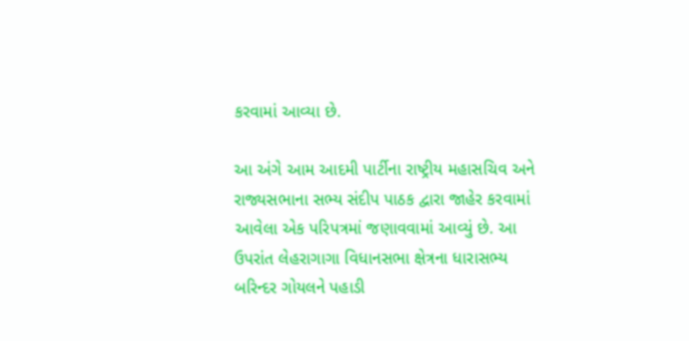કરવામાં આવ્યા છે.

આ અંગે આમ આદમી પાર્ટીના રાષ્ટ્રીય મહાસચિવ અને રાજ્યસભાના સભ્ય સંદીપ પાઠક દ્વારા જાહેર કરવામાં આવેલા એક પરિપત્રમાં જણાવવામાં આવ્યું છે. આ ઉપરાંત લેહરાગાગા વિધાનસભા ક્ષેત્રના ધારાસભ્ય બરિન્દર ગોયલને પહાડી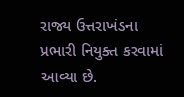રાજ્ય ઉત્તરાખંડના પ્રભારી નિયુક્ત કરવામાં આવ્યા છે.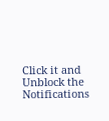Click it and Unblock the Notifications